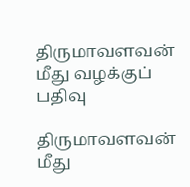திருமாவளவன் மீது வழக்குப் பதிவு

திருமாவளவன் மீது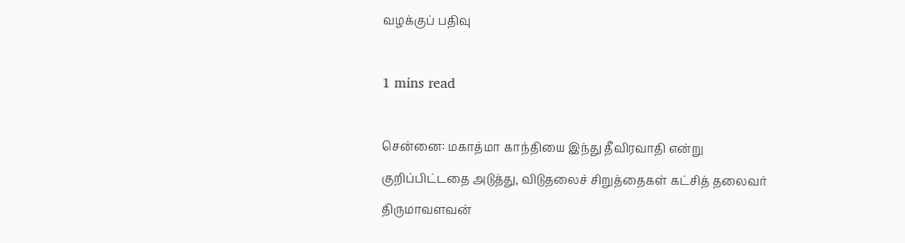வழக்குப் பதிவு

1 mins read

சென்னை: மகாத்மா காந்தியை இந்து தீவிரவாதி என்று குறிப்பிட்டதை அடுத்து, விடுதலைச் சிறுத்தைகள் கட்சித் தலைவர் திருமாவளவன்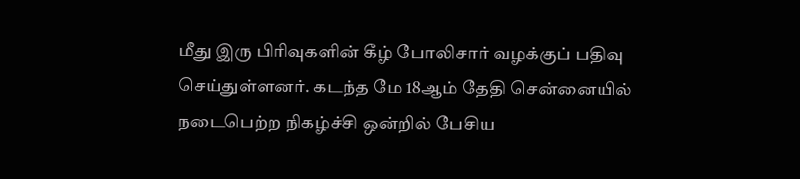மீது இரு பிரிவுகளின் கீழ் போலிசார் வழக்குப் பதிவு செய்துள்ளனர். கடந்த மே 18ஆம் தேதி சென்னையில் நடைபெற்ற நிகழ்ச்சி ஒன்றில் பேசிய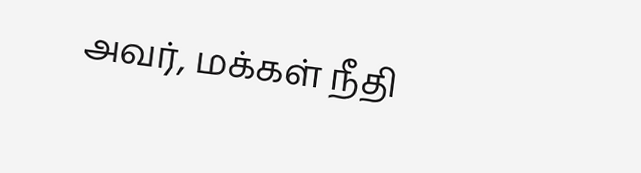அவர், மக்கள் நீதி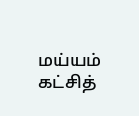மய்யம் கட்சித்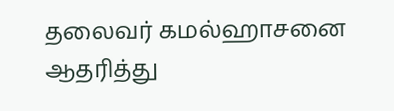தலைவர் கமல்ஹாசனை ஆதரித்து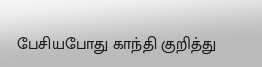பேசியபோது காந்தி குறித்து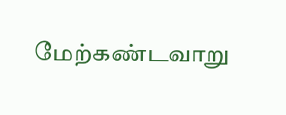மேற்கண்டவாறு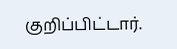குறிப்பிட்டார்.